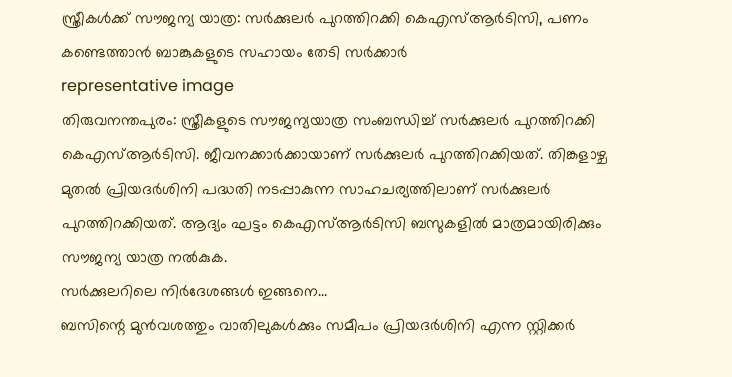സ്ത്രീകൾക്ക് സൗജന്യ യാത്ര: സർക്കുലർ പുറത്തിറക്കി കെഎസ്ആർടിസി, പണം കണ്ടെത്താൻ ബാങ്കുകളുടെ സഹായം തേടി സർക്കാർ
representative image
തിരുവനന്തപുരം: സ്ത്രീകളുടെ സൗജന്യയാത്ര സംബന്ധിച്ച് സർക്കുലർ പുറത്തിറക്കി കെഎസ്ആർടിസി. ജീവനക്കാർക്കായാണ് സർക്കുലർ പുറത്തിറക്കിയത്. തിങ്കളാഴ്ച മുതൽ പ്രിയദർശിനി പദ്ധതി നടപ്പാകുന്ന സാഹചര്യത്തിലാണ് സർക്കുലർ പുറത്തിറക്കിയത്. ആദ്യം ഘട്ടം കെഎസ്ആർടിസി ബസുകളിൽ മാത്രമായിരിക്കും സൗജന്യ യാത്ര നൽകുക.
സർക്കുലറിലെ നിർദേശങ്ങൾ ഇങ്ങനെ...
ബസിന്റെ മുൻവശത്തും വാതിലുകൾക്കും സമീപം പ്രിയദർശിനി എന്ന സ്റ്റിക്കർ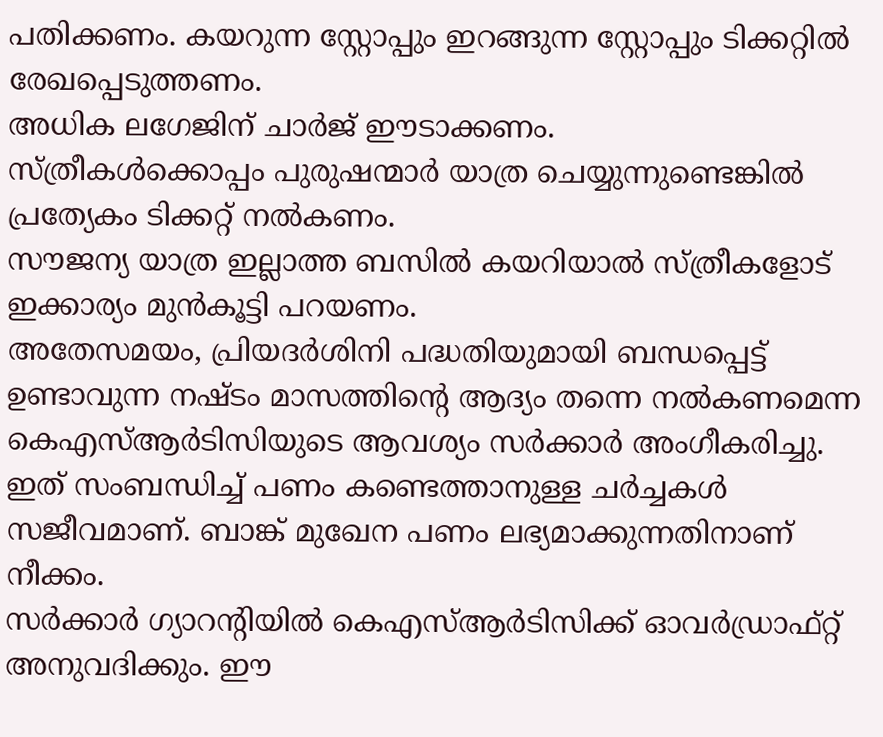പതിക്കണം. കയറുന്ന സ്റ്റോപ്പും ഇറങ്ങുന്ന സ്റ്റോപ്പും ടിക്കറ്റിൽ രേഖപ്പെടുത്തണം.
അധിക ലഗേജിന് ചാർജ് ഈടാക്കണം.
സ്ത്രീകൾക്കൊപ്പം പുരുഷന്മാർ യാത്ര ചെയ്യുന്നുണ്ടെങ്കിൽ പ്രത്യേകം ടിക്കറ്റ് നൽകണം.
സൗജന്യ യാത്ര ഇല്ലാത്ത ബസിൽ കയറിയാൽ സ്ത്രീകളോട് ഇക്കാര്യം മുൻകൂട്ടി പറയണം.
അതേസമയം, പ്രിയദർശിനി പദ്ധതിയുമായി ബന്ധപ്പെട്ട് ഉണ്ടാവുന്ന നഷ്ടം മാസത്തിന്റെ ആദ്യം തന്നെ നൽകണമെന്ന കെഎസ്ആർടിസിയുടെ ആവശ്യം സർക്കാർ അംഗീകരിച്ചു. ഇത് സംബന്ധിച്ച് പണം കണ്ടെത്താനുള്ള ചർച്ചകൾ സജീവമാണ്. ബാങ്ക് മുഖേന പണം ലഭ്യമാക്കുന്നതിനാണ് നീക്കം.
സർക്കാർ ഗ്യാറന്റിയിൽ കെഎസ്ആർടിസിക്ക് ഓവർഡ്രാഫ്റ്റ് അനുവദിക്കും. ഈ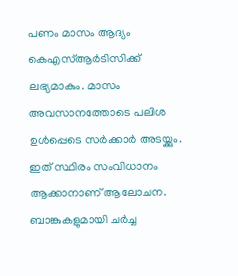പണം മാസം ആദ്യം കെഎസ്ആർടിസിക്ക് ലഭ്യമാകും. മാസം അവസാനത്തോടെ പലിശ ഉൾപ്പെടെ സർക്കാർ അടയ്ക്കും. ഇത് സ്ഥിരം സംവിധാനം ആക്കാനാണ് ആലോചന. ബാങ്കുകളുമായി ചർച്ച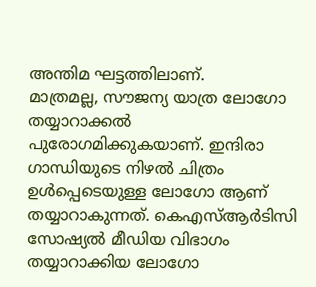അന്തിമ ഘട്ടത്തിലാണ്.
മാത്രമല്ല, സൗജന്യ യാത്ര ലോഗോ തയ്യാറാക്കൽ പുരോഗമിക്കുകയാണ്. ഇന്ദിരാ ഗാന്ധിയുടെ നിഴൽ ചിത്രം ഉൾപ്പെടെയുള്ള ലോഗോ ആണ് തയ്യാറാകുന്നത്. കെഎസ്ആർടിസി സോഷ്യൽ മീഡിയ വിഭാഗം തയ്യാറാക്കിയ ലോഗോ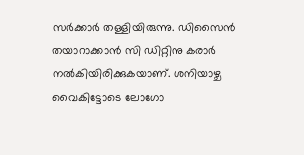സർക്കാർ തള്ളിയിരുന്നു. ഡിസൈൻ തയാറാക്കാൻ സി ഡിറ്റിനു കരാർ നൽകിയിരിക്കുകയാണ്. ശനിയാഴ്ച വൈകിട്ടോടെ ലോഗോ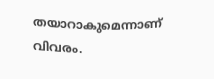തയാറാകുമെന്നാണ് വിവരം.